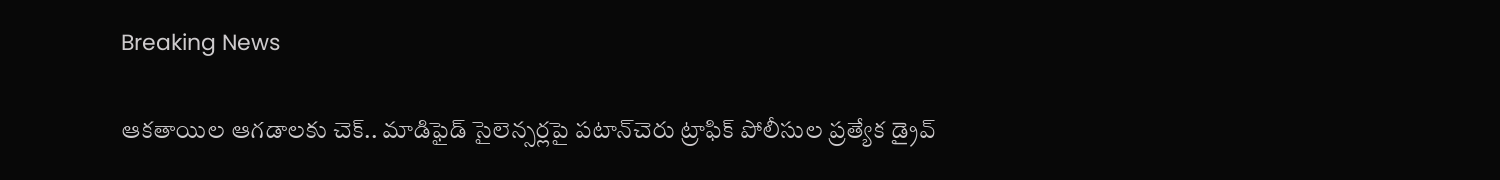Breaking News

ఆకతాయిల ఆగడాలకు చెక్.. మాడిఫైడ్ సైలెన్సర్లపై పటాన్‌చెరు ట్రాఫిక్ పోలీసుల ప్రత్యేక డ్రైవ్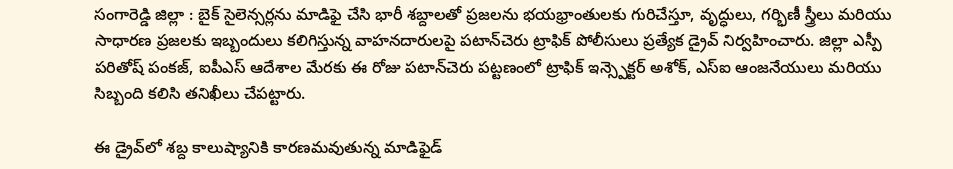సంగారెడ్డి జిల్లా : బైక్ సైలెన్సర్లను మాడిఫై చేసి భారీ శబ్దాలతో ప్రజలను భయభ్రాంతులకు గురిచేస్తూ, వృద్ధులు, గర్భిణీ స్త్రీలు మరియు సాధారణ ప్రజలకు ఇబ్బందులు కలిగిస్తున్న వాహనదారులపై పటాన్‌చెరు ట్రాఫిక్ పోలీసులు ప్రత్యేక డ్రైవ్ నిర్వహించారు. జిల్లా ఎస్పీ పరితోష్ పంకజ్, ఐపీఎస్ ఆదేశాల మేరకు ఈ రోజు పటాన్‌చెరు పట్టణంలో ట్రాఫిక్ ఇన్స్పెక్టర్ అశోక్, ఎస్ఐ ఆంజనేయులు మరియు సిబ్బంది కలిసి తనిఖీలు చేపట్టారు.

ఈ డ్రైవ్‌లో శబ్ద కాలుష్యానికి కారణమవుతున్న మాడిఫైడ్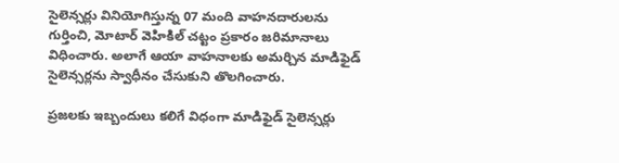సైలెన్సర్లు వినియోగిస్తున్న 07 మంది వాహనదారులను గుర్తించి, మోటార్ వెహికిల్ చట్టం ప్రకారం జరిమానాలు విధించారు. అలాగే ఆయా వాహనాలకు అమర్చిన మాడిఫైడ్ సైలెన్సర్లను స్వాధీనం చేసుకుని తొలగించారు.

ప్రజలకు ఇబ్బందులు కలిగే విధంగా మాడిఫైడ్ సైలెన్సర్లు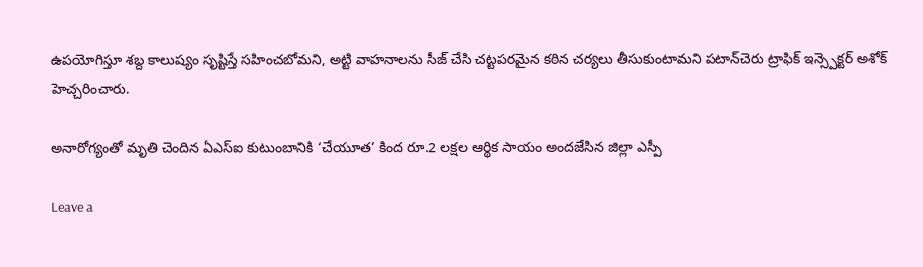ఉపయోగిస్తూ శబ్ద కాలుష్యం సృష్టిస్తే సహించబోమని, అట్టి వాహనాలను సీజ్ చేసి చట్టపరమైన కఠిన చర్యలు తీసుకుంటామని పటాన్‌చెరు ట్రాఫిక్ ఇన్స్పెక్టర్ అశోక్ హెచ్చరించారు.

అనారోగ్యంతో మృతి చెందిన ఏఎస్ఐ కుటుంబానికి ‘చేయూత’ కింద రూ.2 లక్షల ఆర్థిక సాయం అందజేసిన జిల్లా ఎస్పీ

Leave a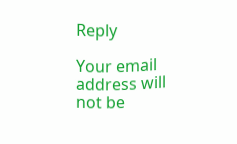Reply

Your email address will not be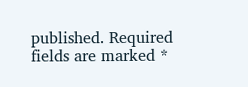published. Required fields are marked *